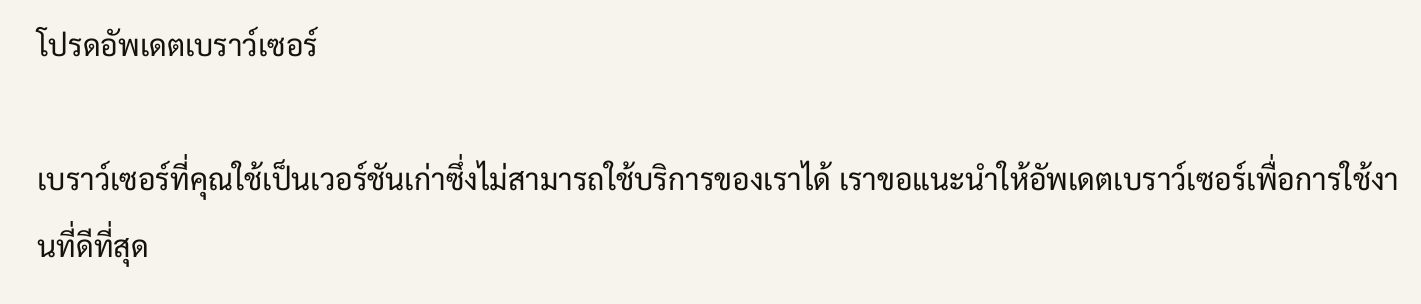โปรดอัพเดตเบราว์เซอร์

เบราว์เซอร์ที่คุณใช้เป็นเวอร์ชันเก่าซึ่งไม่สามารถใช้บริการของเราได้ เราขอแนะนำให้อัพเดตเบราว์เซอร์เพื่อการใช้งานที่ดีที่สุด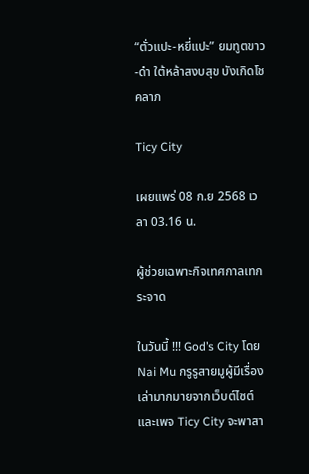“ตั่วแปะ-หยี่แปะ” ยมทูตขาว-ดำ ใต้หล้าสงบสุข บังเกิดโชคลาภ

Ticy City

เผยแพร่ 08 ก.ย 2568 เวลา 03.16 น.

ผู้ช่วยเฉพาะกิจเทศกาลเทกระจาด

ในวันนี้ !!! God’s City โดย Nai Mu กรูรูสายมูผู้มีเรื่องเล่ามากมายจากเว็บต์ไซต์และเพจ Ticy City จะพาสา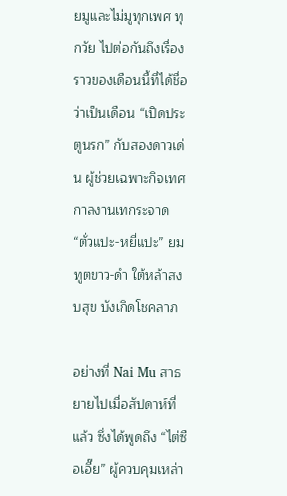ยมูและไม่มูทุกเพศ ทุกวัย ไปต่อกันถึงเรื่องราวของเดือนนี้ที่ได้ชื่อว่าเป็นเดือน “เปิดประตูนรก” กับสองดาวเด่น ผู้ช่วยเฉพาะกิจเทศกาลงานเทกระจาด “ตั่วแปะ-หยี่แปะ” ยมทูตขาว-ดำ ใต้หล้าสงบสุข บังเกิดโชคลาภ

อย่างที่ Nai Mu สาธยายไปเมื่อสัปดาห์ที่แล้ว ซึ่งได้พูดถึง “ไต่ซือเอี๊ย” ผู้ควบคุมเหล่า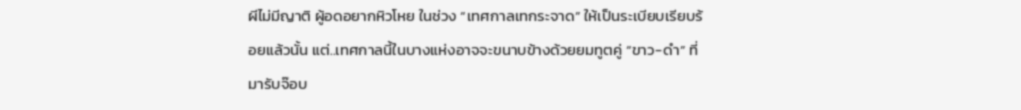ผีไม่มีญาติ ผู้อดอยากหิวโหย ในช่วง “เทศกาลเทกระจาด” ให้เป็นระเบียบเรียบร้อยแล้วนั้น แต่..เทศกาลนี้ในบางแห่งอาจจะขนาบข้างด้วยยมทูตคู่ “ขาว-ดำ” ที่มารับจ๊อบ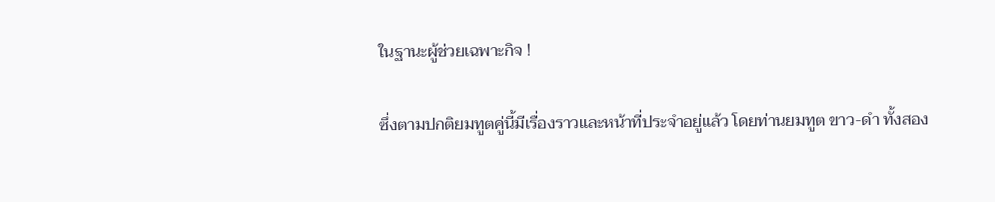ในฐานะผู้ช่วยเฉพาะกิจ !

ซึ่งตามปกติยมทูตคู่นี้มีเรื่องราวและหน้าที่ประจำอยู่แล้ว โดยท่านยมทูต ขาว-ดำ ทั้งสอง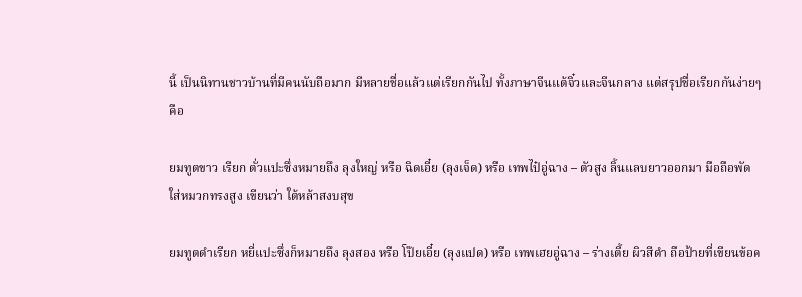นี้ เป็นนิทานชาวบ้านที่มีคนนับถือมาก มีหลายชื่อแล้วแต่เรียกกันไป ทั้งภาษาจีนแต้จิ๋วและจีนกลาง แต่สรุปชื่อเรียกกันง่ายๆ คือ

ยมทูตขาว เรียก ตั่วแปะซึ่งหมายถึง ลุงใหญ่ หรือ ฉิดเอี๋ย (ลุงเจ็ด) หรือ เทพไป๋อู่ฉาง – ตัวสูง ลิ้นแลบยาวออกมา มือถือพัด ใส่หมวกทรงสูง เขียนว่า ใต้หล้าสงบสุข

ยมทูตดำเรียก หยี่แปะซึ่งก็หมายถึง ลุงสอง หรือ โป๊ยเอี๋ย (ลุงแปด) หรือ เทพเฮยอู่ฉาง – ร่างเตี้ย ผิวสีดำ ถือป้ายที่เขียนข้อค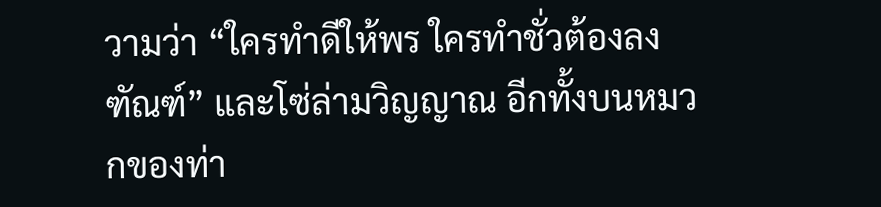วามว่า “ใครทำดีให้พร ใครทำชั่วต้องลงฑัณฑ์” และโซ่ล่ามวิญญาณ อีกทั้งบนหมวกของท่า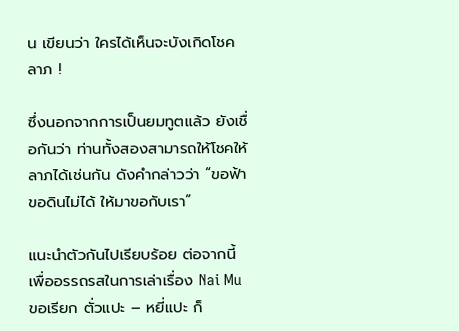น เขียนว่า ใครได้เห็นจะบังเกิดโชคลาภ !

ซึ่งนอกจากการเป็นยมทูตแล้ว ยังเชื่อกันว่า ท่านทั้งสองสามารถให้โชคให้ลาภได้เช่นกัน ดังคำกล่าวว่า “ขอฟ้าขอดินไม่ได้ ให้มาขอกับเรา”

แนะนำตัวกันไปเรียบร้อย ต่อจากนี้เพื่ออรรถรสในการเล่าเรื่อง Nai Mu ขอเรียก ตั่วแปะ – หยี่แปะ ก็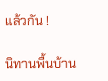แล้วกัน !

นิทานพื้นบ้าน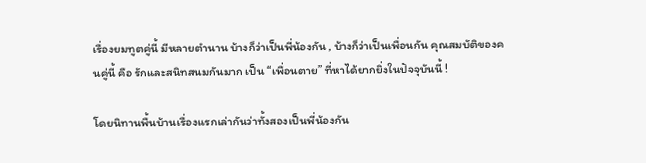เรื่องยมทูตคู่นี้ มีหลายตำนาน บ้างก็ว่าเป็นพี่น้องกัน , บ้างก็ว่าเป็นเพื่อนกัน คุณสมบัติของคนคู่นี้ คือ รักและสนิทสนมกันมาก เป็น “เพื่อนตาย” ที่หาได้ยากยิ่งในปัจจุบันนี้ !

โดยนิทานพื้นบ้านเรื่องแรกเล่ากันว่าทั้งสองเป็นพี่น้องกัน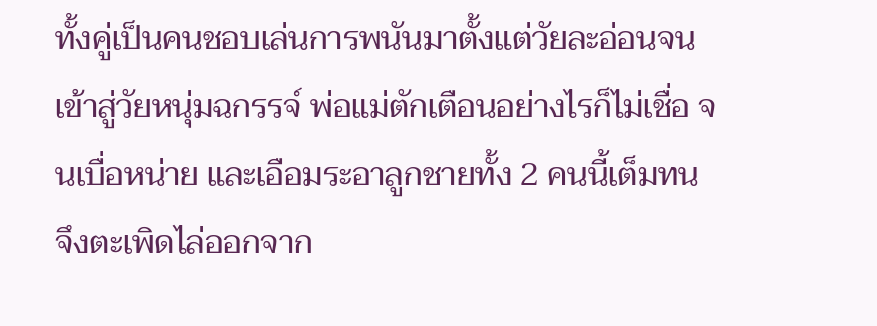ทั้งคู่เป็นคนชอบเล่นการพนันมาตั้งแต่วัยละอ่อนจนเข้าสู่วัยหนุ่มฉกรรจ์ พ่อแม่ตักเตือนอย่างไรก็ไม่เชื่อ จนเบื่อหน่าย และเอือมระอาลูกชายทั้ง 2 คนนี้เต็มทน จึงตะเพิดไล่ออกจาก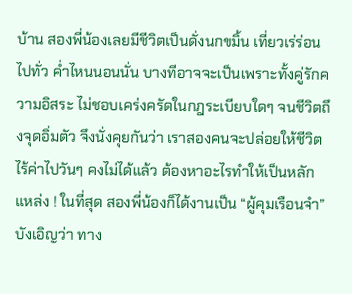บ้าน สองพี่น้องเลยมีชีวิตเป็นดั่งนกขมิ้น เที่ยวเร่ร่อนไปทั่ว ค่ำไหนนอนนั่น บางทีอาจจะเป็นเพราะทั้งคู่รักความอิสระ ไม่ชอบเคร่งครัดในกฎระเบียบใดๆ จนชีวิตถึงจุดอิ่มตัว จึงนั่งคุยกันว่า เราสองคนจะปล่อยให้ชีวิตไร้ค่าไปวันๆ คงไม่ได้แล้ว ต้องหาอะไรทำให้เป็นหลักแหล่ง ! ในที่สุด สองพี่น้องก็ได้งานเป็น “ผู้คุมเรือนจำ” บังเอิญว่า ทาง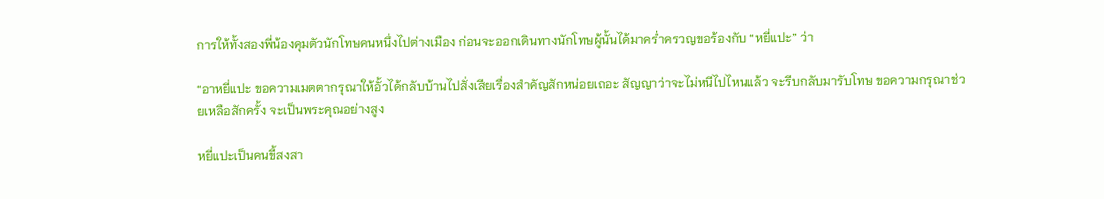การให้ทั้งสองพี่น้องคุมตัวนักโทษคนหนึ่งไปต่างเมือง ก่อนจะออกเดินทางนักโทษผู้นั้นได้มาคร่ำครวญขอร้องกับ “หยี่แปะ” ว่า

“อาหยี่แปะ ขอความเมตตากรุณาให้อั้วได้กลับบ้านไปสั่งเสียเรื่องสำคัญสักหน่อยเถอะ สัญญาว่าจะไม่หนีไปไหนแล้ว จะรีบกลับมารับโทษ ขอความกรุณาช่วยเหลือสักครั้ง จะเป็นพระคุณอย่างสูง

หยี่แปะเป็นคนขี้สงสา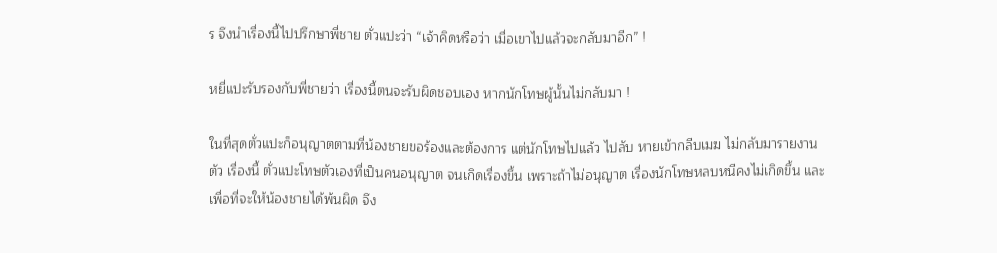ร จึงนำเรื่องนี้ไปปรึกษาพี่ชาย ตั่วแปะว่า “เจ้าคิดหรือว่า เมื่อเขาไปแล้วจะกลับมาอีก” !

หยี่แปะรับรองกับพี่ชายว่า เรื่องนี้ตนจะรับผิดชอบเอง หากนักโทษผู้นั้นไม่กลับมา !

ในที่สุดตั่วแปะก็อนุญาตตามที่น้องชายขอร้องและต้องการ แต่นักโทษไปแล้ว ไปลับ หายเข้ากลีบเมฆ ไม่กลับมารายงานตัว เรื่องนี้ ตั่วแปะโทษตัวเองที่เป็นคนอนุญาต จนเกิดเรื่องขึ้น เพราะถ้าไม่อนุญาต เรื่องนักโทษหลบหนีคงไม่เกิดขึ้น และเพื่อที่จะให้น้องชายได้พ้นผิด จึง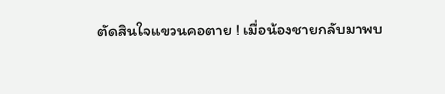ตัดสินใจแขวนคอตาย ! เมื่อน้องชายกลับมาพบ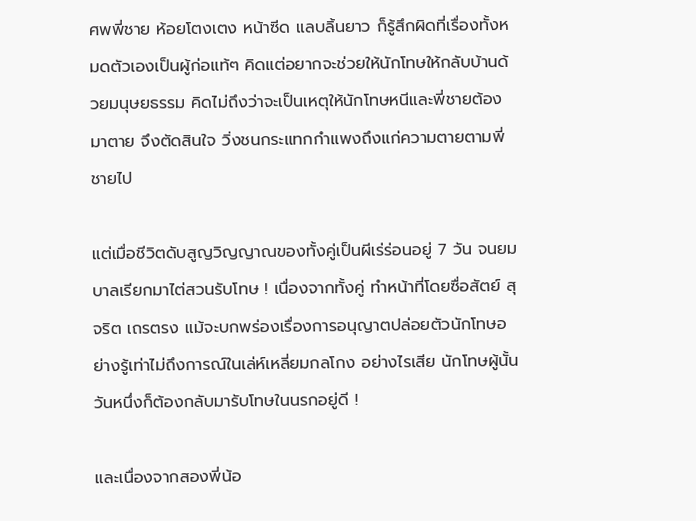ศพพี่ชาย ห้อยโตงเตง หน้าซีด แลบลิ้นยาว ก็รู้สึกผิดที่เรื่องทั้งหมดตัวเองเป็นผู้ก่อแท้ๆ คิดแต่อยากจะช่วยให้นักโทษให้กลับบ้านด้วยมนุษยธรรม คิดไม่ถึงว่าจะเป็นเหตุให้นักโทษหนีและพี่ชายต้องมาตาย จึงตัดสินใจ วิ่งชนกระแทกกำแพงถึงแก่ความตายตามพี่ชายไป

แต่เมื่อชีวิตดับสูญวิญญาณของทั้งคู่เป็นผีเร่ร่อนอยู่ 7 วัน จนยมบาลเรียกมาไต่สวนรับโทษ ! เนื่องจากทั้งคู่ ทำหน้าที่โดยซื่อสัตย์ สุจริต เถรตรง แม้จะบกพร่องเรื่องการอนุญาตปล่อยตัวนักโทษอย่างรู้เท่าไม่ถึงการณ์ในเล่ห์เหลี่ยมกลโกง อย่างไรเสีย นักโทษผู้นั้น วันหนึ่งก็ต้องกลับมารับโทษในนรกอยู่ดี !

และเนื่องจากสองพี่น้อ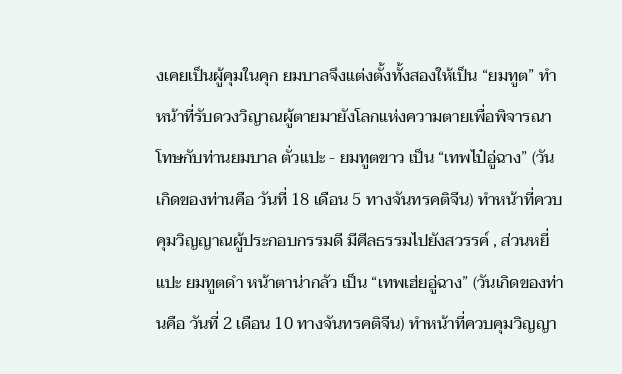งเคยเป็นผู้คุมในคุก ยมบาลจึงแต่งตั้งทั้งสองให้เป็น “ยมทูต” ทำหน้าที่รับดวงวิญาณผู้ตายมายังโลกแห่งความตายเพื่อพิจารณาโทษกับท่านยมบาล ตั่วแปะ - ยมทูตขาว เป็น “เทพไป๋อู่ฉาง” (วันเกิดของท่านคือ วันที่ 18 เดือน 5 ทางจันทรคติจีน) ทำหน้าที่ควบคุมวิญญาณผู้ประกอบกรรมดี มีศีลธรรมไปยังสวรรค์ , ส่วนหยี่แปะ ยมทูตดำ หน้าตาน่ากลัว เป็น “เทพเฮ่ยอู่ฉาง” (วันเกิดของท่านคือ วันที่ 2 เดือน 10 ทางจันทรคติจีน) ทำหน้าที่ควบคุมวิญญา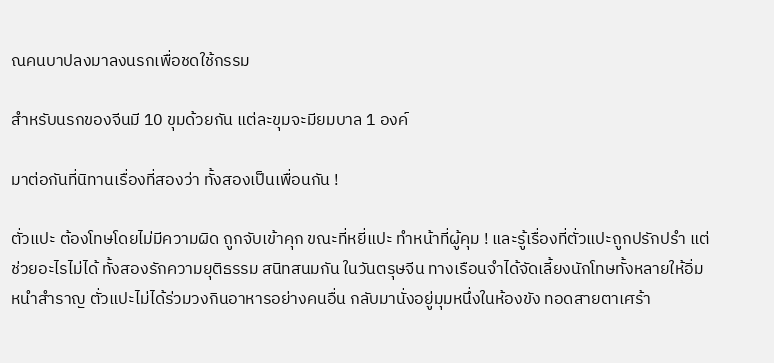ณคนบาปลงมาลงนรกเพื่อชดใช้กรรม

สำหรับนรกของจีนมี 10 ขุมด้วยกัน แต่ละขุมจะมียมบาล 1 องค์

มาต่อกันที่นิทานเรื่องที่สองว่า ทั้งสองเป็นเพื่อนกัน !

ตั่วแปะ ต้องโทษโดยไม่มีความผิด ถูกจับเข้าคุก ขณะที่หยี่แปะ ทำหน้าที่ผู้คุม ! และรู้เรื่องที่ตั่วแปะถูกปรักปรำ แต่ช่วยอะไรไม่ได้ ทั้งสองรักความยุติธรรม สนิทสนมกัน ในวันตรุษจีน ทางเรือนจำได้จัดเลี้ยงนักโทษทั้งหลายให้อิ่มหนำสำราญ ตั่วแปะไม่ได้ร่วมวงกินอาหารอย่างคนอื่น กลับมานั่งอยู่มุมหนึ่งในห้องขัง ทอดสายตาเศร้า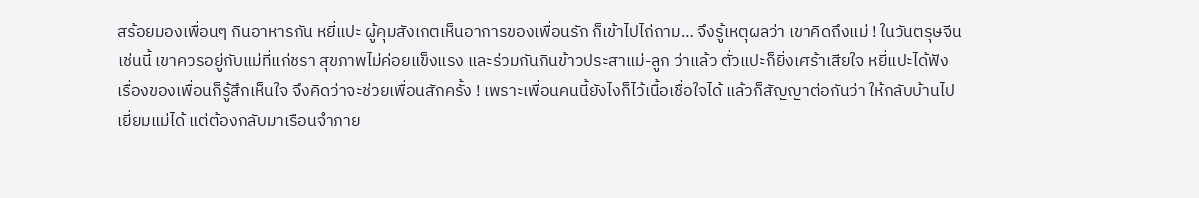สร้อยมองเพื่อนๆ กินอาหารกัน หยี่แปะ ผู้คุมสังเกตเห็นอาการของเพื่อนรัก ก็เข้าไปไถ่ถาม… จึงรู้เหตุผลว่า เขาคิดถึงแม่ ! ในวันตรุษจีนเช่นนี้ เขาควรอยู่กับแม่ที่แก่ชรา สุขภาพไม่ค่อยแข็งแรง และร่วมกันกินข้าวประสาแม่-ลูก ว่าแล้ว ตั่วแปะก็ยิ่งเศร้าเสียใจ หยี่แปะได้ฟังเรื่องของเพื่อนก็รู้สึกเห็นใจ จึงคิดว่าจะช่วยเพื่อนสักครั้ง ! เพราะเพื่อนคนนี้ยังไงก็ไว้เนื้อเชื่อใจได้ แล้วก็สัญญาต่อกันว่า ให้กลับบ้านไปเยี่ยมแม่ได้ แต่ต้องกลับมาเรือนจำภาย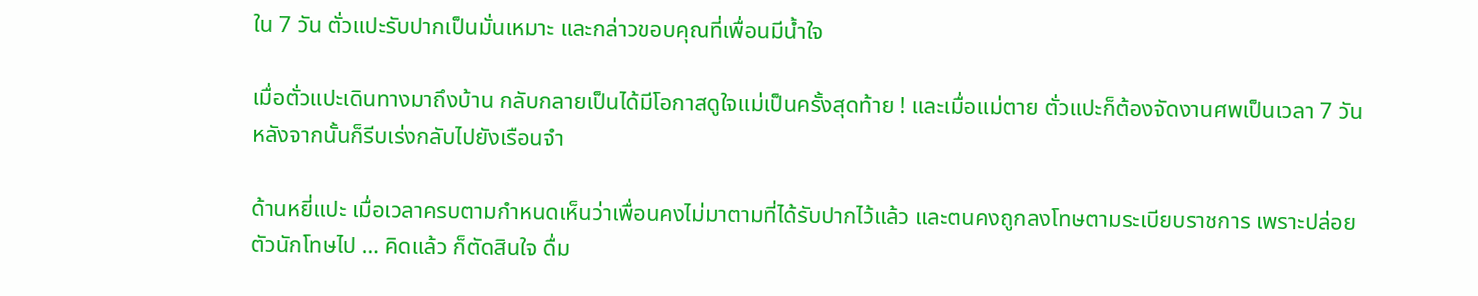ใน 7 วัน ตั่วแปะรับปากเป็นมั่นเหมาะ และกล่าวขอบคุณที่เพื่อนมีน้ำใจ

เมื่อตั่วแปะเดินทางมาถึงบ้าน กลับกลายเป็นได้มีโอกาสดูใจแม่เป็นครั้งสุดท้าย ! และเมื่อแม่ตาย ตั่วแปะก็ต้องจัดงานศพเป็นเวลา 7 วัน หลังจากนั้นก็รีบเร่งกลับไปยังเรือนจำ

ด้านหยี่แปะ เมื่อเวลาครบตามกำหนดเห็นว่าเพื่อนคงไม่มาตามที่ได้รับปากไว้แล้ว และตนคงถูกลงโทษตามระเบียบราชการ เพราะปล่อยตัวนักโทษไป … คิดแล้ว ก็ตัดสินใจ ดื่ม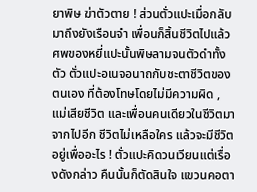ยาพิษ ฆ่าตัวตาย ! ส่วนตั่วแปะเมื่อกลับมาถึงยังเรือนจำ เพื่อนก็สิ้นชีวิตไปแล้ว ศพของหยี่แปะนั้นพิษลามจนตัวดำทั้งตัว ตั่วแปะอเนจอนาถกับชะตาชีวิตของตนเอง ที่ต้องโทษโดยไม่มีความผิด , แม่เสียชีวิต และเพื่อนคนเดียวในชีวิตมาจากไปอีก ชีวิตไม่เหลือใคร แล้วจะมีชีวิตอยู่เพื่ออะไร ! ตั่วแปะคิดวนเวียนแต่เรื่องดังกล่าว คืนนั้นก็ตัดสินใจ แขวนคอตา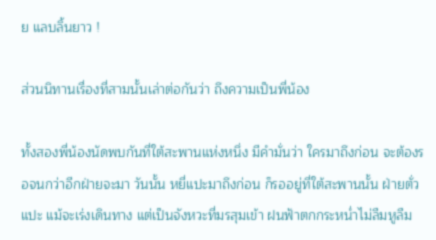ย แลบลิ้นยาว !

ส่วนนิทานเรื่องที่สามนั้นเล่าต่อกันว่า ถึงความเป็นพี่น้อง

ทั้งสองพี่น้องนัดพบกันที่ใต้สะพานแห่งหนึ่ง มีคำมั่นว่า ใครมาถึงก่อน จะต้องรอจนกว่าอีกฝ่ายจะมา วันนั้น หยี่แปะมาถึงก่อน ก็รออยู่ที่ใต้สะพานนั้น ฝ่ายตั่วแปะ แม้จะเร่งเดินทาง แต่เป็นจังหวะที่มรสุมเข้า ฝนฟ้าตกกระหน่ำไม่ลืมหูลืม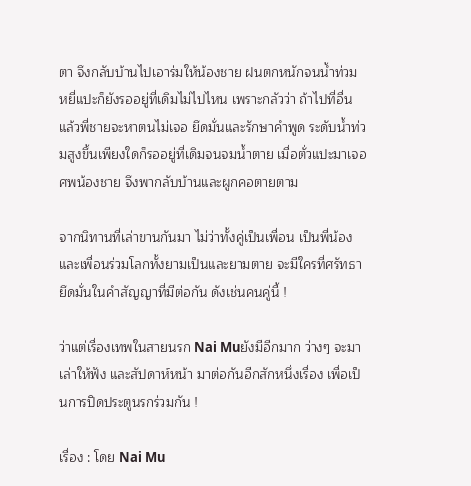ตา จึงกลับบ้านไปเอาร่มให้น้องชาย ฝนตกหนักจนน้ำท่วม หยี่แปะก็ยังรออยู่ที่เดิมไม่ไปไหน เพราะกลัวว่า ถ้าไปที่อื่นแล้วพี่ชายจะหาตนไม่เจอ ยึดมั่นและรักษาคำพูด ระดับน้ำท่วมสูงขึ้นเพียงใดก็รออยู่ที่เดิมจนจมน้ำตาย เมื่อตั่วแปะมาเจอศพน้องชาย จึงพากลับบ้านและผูกคอตายตาม

จากนิทานที่เล่าขานกันมา ไม่ว่าทั้งคู่เป็นเพื่อน เป็นพี่น้อง และเพื่อนร่วมโลกทั้งยามเป็นและยามตาย จะมีใครที่ศรัทธา ยึดมั่นในคำสัญญาที่มีต่อกัน ดังเช่นคนคู่นี้ !

ว่าแต่เรื่องเทพในสายนรก Nai Muยังมีอีกมาก ว่างๆ จะมาเล่าให้ฟัง และสัปดาห์หน้า มาต่อกันอีกสักหนึ่งเรื่อง เพื่อเป็นการปิดประตูนรกร่วมกัน !

เรื่อง : โดย Nai Mu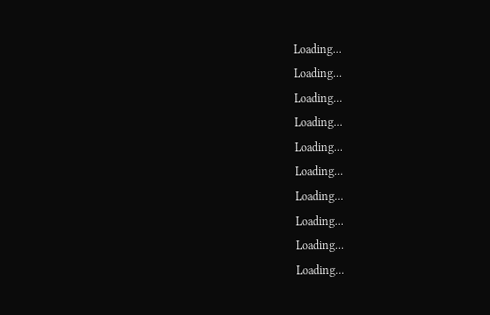Loading...
Loading...
Loading...
Loading...
Loading...
Loading...
Loading...
Loading...
Loading...
Loading...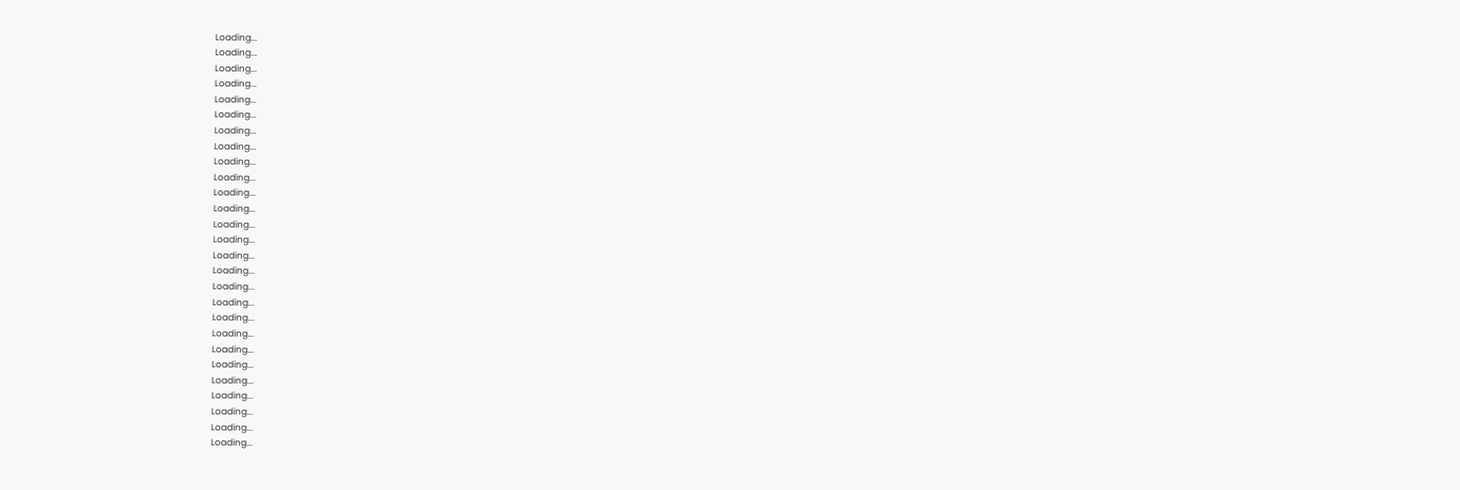Loading...
Loading...
Loading...
Loading...
Loading...
Loading...
Loading...
Loading...
Loading...
Loading...
Loading...
Loading...
Loading...
Loading...
Loading...
Loading...
Loading...
Loading...
Loading...
Loading...
Loading...
Loading...
Loading...
Loading...
Loading...
Loading...
Loading...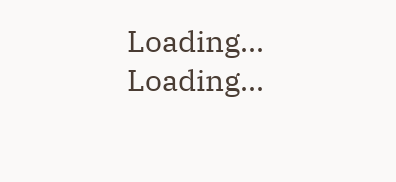Loading...
Loading...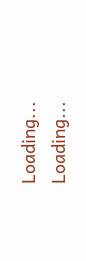Loading...
Loading...